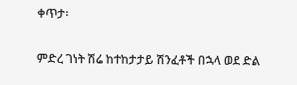ቀጥታ፡

ምድረ ገነት ሽሬ ከተከታታይ ሽንፈቶች በኋላ ወደ ድል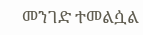መንገድ ተመልሷል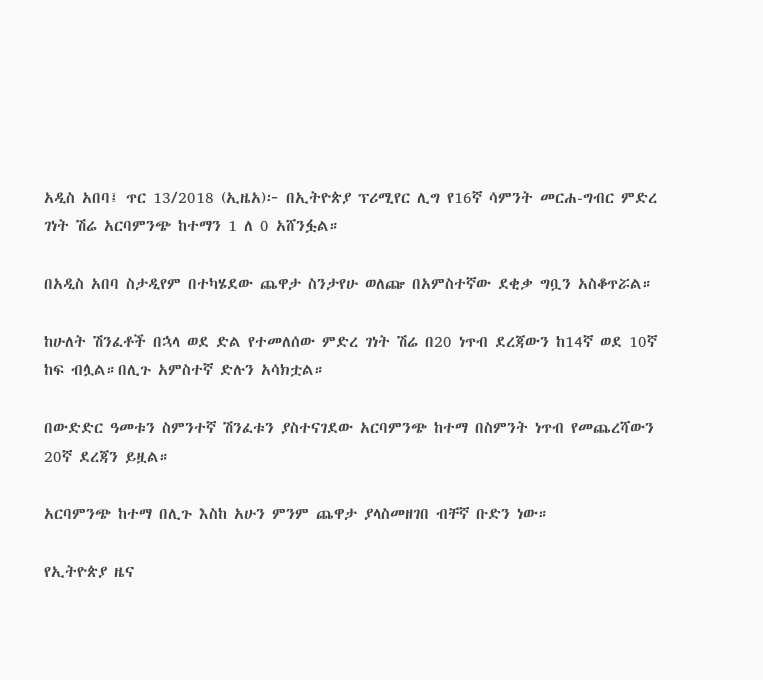አዲስ አበባ፤ ጥር 13/2018 (ኢዜአ)፦ በኢትዮጵያ ፕሪሚየር ሊግ የ16ኛ ሳምንት መርሐ-ግብር ምድረ ገነት ሽሬ አርባምንጭ ከተማን 1 ለ 0 አሸንፏል።

በአዲስ አበባ ስታዲየም በተካሄደው ጨዋታ ስንታየሁ ወለጬ በአምስተኛው ደቂቃ ግቧን አስቆጥሯል።

ከሁለት ሽንፈቶች በኋላ ወደ ድል የተመለሰው ምድረ ገነት ሽሬ በ20 ነጥብ ደረጃውን ከ14ኛ ወደ 10ኛ ከፍ ብሏል።በሊጉ አምስተኛ ድሉን አሳክቷል።

በውድድር ዓመቱን ስምንተኛ ሽንፈቱን ያስተናገደው አርባምንጭ ከተማ በስምንት ነጥብ የመጨረሻውን 20ኛ ደረጃን ይዟል።

አርባምንጭ ከተማ በሊጉ እስከ አሁን ምንም ጨዋታ ያላስመዘገበ ብቸኛ ቡድን ነው።

የኢትዮጵያ ዜና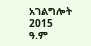አገልግሎት
2015
ዓ.ም